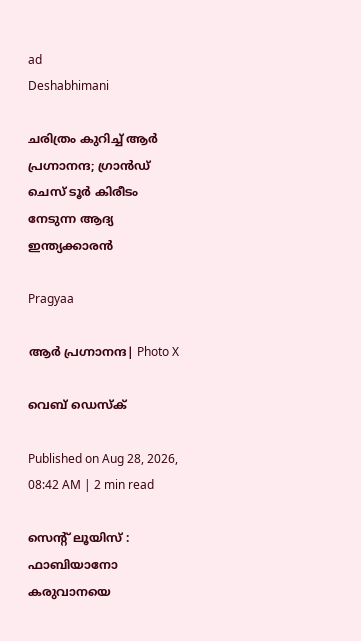ad
Deshabhimani

ചരിത്രം കുറിച്ച് ആർ പ്രഗ്നാനന്ദ; ഗ്രാൻഡ് ചെസ് ടൂർ കിരീടം നേടുന്ന ആദ്യ ഇന്ത്യക്കാരൻ

Pragyaa

ആർ പ്രഗ്നാനന്ദ| Photo X

വെബ് ഡെസ്ക്

Published on Aug 28, 2026, 08:42 AM | 2 min read

സെന്റ് ലൂയിസ് : ഫാബിയാനോ കരുവാനയെ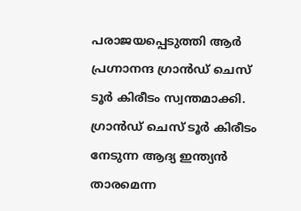പരാജയപ്പെടുത്തി ആർ പ്രഗ്നാനന്ദ ഗ്രാൻഡ് ചെസ് ടൂർ കിരീടം സ്വന്തമാക്കി. ഗ്രാൻഡ് ചെസ് ടൂർ കിരീടം നേടുന്ന ആദ്യ ഇന്ത്യൻ താരമെന്ന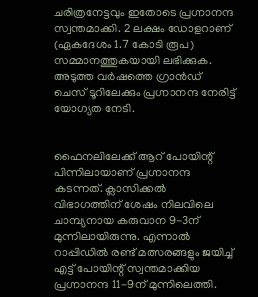ചരിത്രനേട്ടവും ഇതോടെ പ്രഗ്നാനന്ദ സ്വന്തമാക്കി. 2 ലക്ഷം ഡോളറാണ് (ഏകദേശം 1.7 കോടി രൂപ) സമ്മാനത്തുകയായി ലഭിക്കുക. അടുത്ത വർഷത്തെ ഗ്രാൻഡ് ചെസ് ടൂറിലേക്കും പ്രഗ്നാനന്ദ നേരിട്ട് യോഗ്യത നേടി.


ഫൈനലിലേക്ക് ആറ് പോയിന്റ് പിന്നിലായാണ് പ്രഗ്നാനന്ദ കടന്നത്. ക്ലാസിക്കൽ വിഭാഗത്തിന് ശേഷം നിലവിലെ ചാമ്പ്യനായ കരുവാന 9-3ന് മുന്നിലായിരുന്നു. എന്നാൽ റാപ്പിഡിൽ രണ്ട് മത്സരങ്ങളും ജയിച്ച് എട്ട് പോയിന്റ് സ്വന്തമാക്കിയ പ്രഗ്നാനന്ദ 11-9ന് മുന്നിലെത്തി.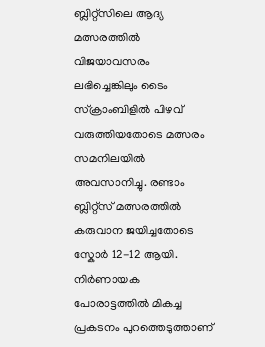ബ്ലിറ്റ്സിലെ ആദ്യ മത്സരത്തിൽ വിജയാവസരം ലഭിച്ചെങ്കിലും ടൈം സ്ക്രാംബിളിൽ പിഴവ് വരുത്തിയതോടെ മത്സരം സമനിലയിൽ അവസാനിച്ചു. രണ്ടാം ബ്ലിറ്റ്സ് മത്സരത്തിൽ കരുവാന ജയിച്ചതോടെ സ്കോർ 12-12 ആയി. നിർണായക പോരാട്ടത്തിൽ മികച്ച പ്രകടനം പുറത്തെടുത്താണ്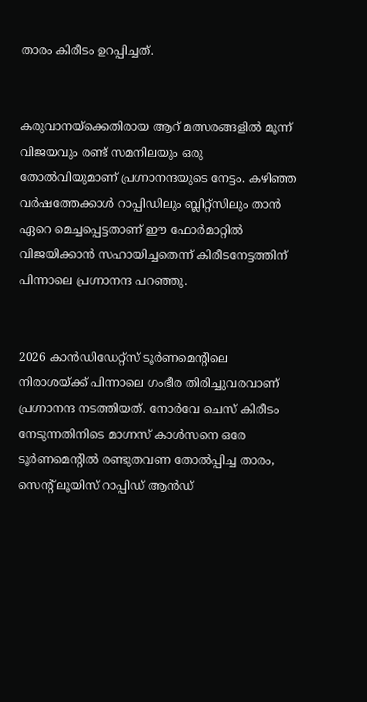താരം കിരീടം ഉറപ്പിച്ചത്.


കരുവാനയ്‌ക്കെതിരായ ആറ് മത്സരങ്ങളിൽ മൂന്ന് വിജയവും രണ്ട് സമനിലയും ഒരു തോൽവിയുമാണ് പ്രഗ്നാനന്ദയുടെ നേട്ടം. കഴിഞ്ഞ വർഷത്തേക്കാൾ റാപ്പിഡിലും ബ്ലിറ്റ്സിലും താൻ ഏറെ മെച്ചപ്പെട്ടതാണ് ഈ ഫോർമാറ്റിൽ വിജയിക്കാൻ സഹായിച്ചതെന്ന് കിരീടനേട്ടത്തിന് പിന്നാലെ പ്രഗ്നാനന്ദ പറഞ്ഞു.


2026 കാൻഡിഡേറ്റ്സ് ടൂർണമെന്റിലെ നിരാശയ്ക്ക് പിന്നാലെ ഗംഭീര തിരിച്ചുവരവാണ് പ്രഗ്നാനന്ദ നടത്തിയത്. നോർവേ ചെസ് കിരീടം നേടുന്നതിനിടെ മാഗ്നസ് കാൾസനെ ഒരേ ടൂർണമെന്റിൽ രണ്ടുതവണ തോൽപ്പിച്ച താരം, സെന്റ് ലൂയിസ് റാപ്പിഡ് ആൻഡ്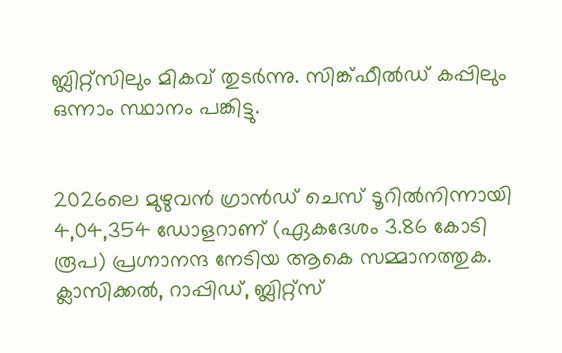ബ്ലിറ്റ്സിലും മികവ് തുടർന്നു. സിങ്ക്ഫീൽഡ് കപ്പിലും ഒന്നാം സ്ഥാനം പങ്കിട്ടു.


2026ലെ മുഴുവൻ ഗ്രാൻഡ് ചെസ് ടൂറിൽനിന്നായി 4,04,354 ഡോളറാണ് (ഏകദേശം 3.86 കോടി രൂപ) പ്രഗ്നാനന്ദ നേടിയ ആകെ സമ്മാനത്തുക. ക്ലാസിക്കൽ, റാപ്പിഡ്, ബ്ലിറ്റ്സ്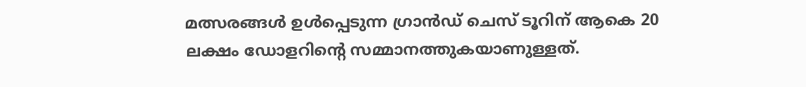മത്സരങ്ങൾ ഉൾപ്പെടുന്ന ഗ്രാൻഡ് ചെസ് ടൂറിന് ആകെ 20 ലക്ഷം ഡോളറിന്റെ സമ്മാനത്തുകയാണുള്ളത്.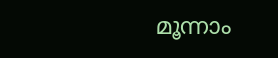മൂന്നാം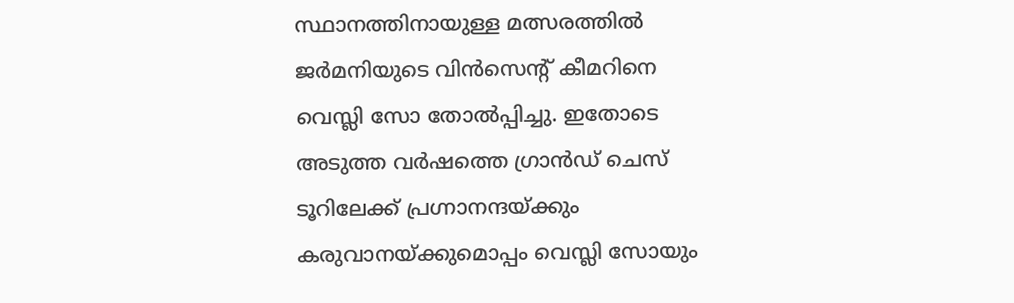സ്ഥാനത്തിനായുള്ള മത്സരത്തിൽ ജർമനിയുടെ വിൻസെന്റ് കീമറിനെ വെസ്ലി സോ തോൽപ്പിച്ചു. ഇതോടെ അടുത്ത വർഷത്തെ ഗ്രാൻഡ് ചെസ് ടൂറിലേക്ക് പ്രഗ്നാനന്ദയ്ക്കും കരുവാനയ്ക്കുമൊപ്പം വെസ്ലി സോയും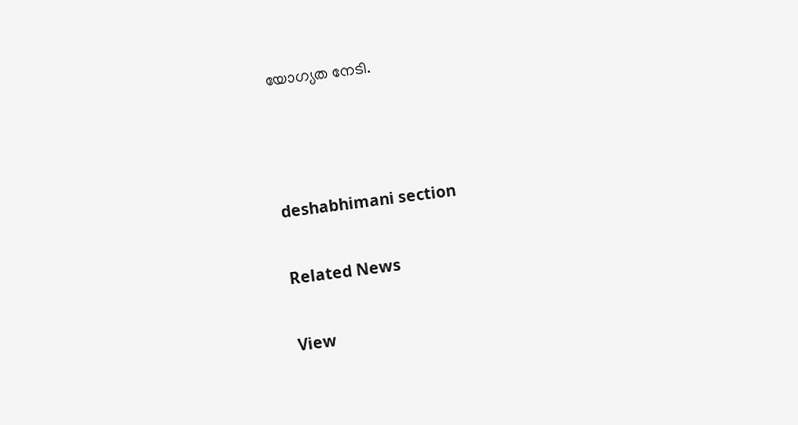യോഗ്യത നേടി.



deshabhimani section

Related News

View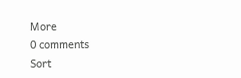More
0 comments
Sort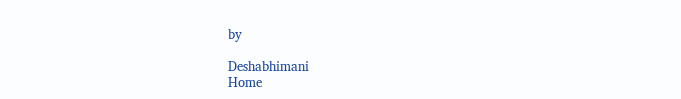by

Deshabhimani
Home